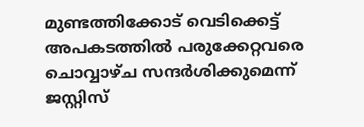മുണ്ടത്തിക്കോട് വെടിക്കെട്ട് അപകടത്തിൽ പരുക്കേറ്റവരെ ചൊവ്വാഴ്ച സന്ദർശിക്കുമെന്ന് ജസ്റ്റിസ്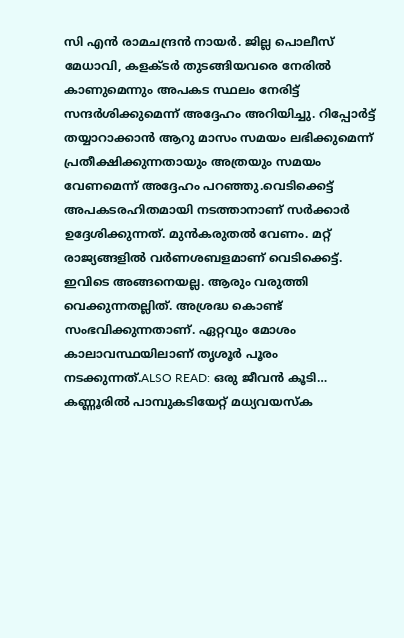സി എൻ രാമചന്ദ്രൻ നായർ. ജില്ല പൊലീസ് മേധാവി, കളക്ടർ തുടങ്ങിയവരെ നേരിൽ കാണുമെന്നും അപകട സ്ഥലം നേരിട്ട് സന്ദർശിക്കുമെന്ന് അദ്ദേഹം അറിയിച്ചു. റിപ്പോർട്ട് തയ്യാറാക്കാൻ ആറു മാസം സമയം ലഭിക്കുമെന്ന് പ്രതീക്ഷിക്കുന്നതായും അത്രയും സമയം വേണമെന്ന് അദ്ദേഹം പറഞ്ഞു.വെടിക്കെട്ട് അപകടരഹിതമായി നടത്താനാണ് സർക്കാർ ഉദ്ദേശിക്കുന്നത്. മുൻകരുതൽ വേണം. മറ്റ് രാജ്യങ്ങളിൽ വർണശബളമാണ് വെടിക്കെട്ട്. ഇവിടെ അങ്ങനെയല്ല. ആരും വരുത്തി വെക്കുന്നതല്ലിത്. അശ്രദ്ധ കൊണ്ട് സംഭവിക്കുന്നതാണ്. ഏറ്റവും മോശം കാലാവസ്ഥയിലാണ് തൃശൂർ പൂരം നടക്കുന്നത്.ALSO READ: ഒരു ജീവ‍ൻ കൂടി… കണ്ണൂരിൽ പാമ്പുകടിയേറ്റ് മധ്യവയസ്ക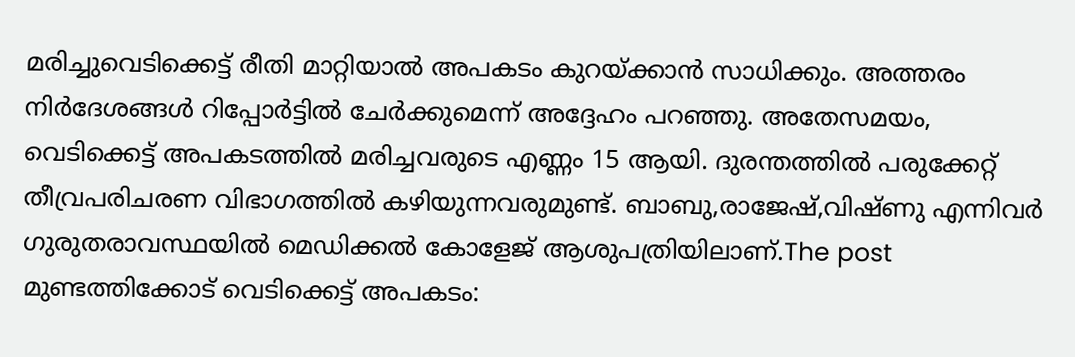മരിച്ചുവെടിക്കെട്ട് രീതി മാറ്റിയാൽ അപകടം കുറയ്ക്കാൻ സാധിക്കും. അത്തരം നിർദേശങ്ങൾ റിപ്പോർട്ടിൽ ചേർക്കുമെന്ന് അദ്ദേഹം പറഞ്ഞു. അതേസമയം, വെടിക്കെട്ട് അപകടത്തില്‍ മരിച്ചവരുടെ എണ്ണം 15 ആയി. ദുരന്തത്തില്‍ പരുക്കേറ്റ് തീവ്രപരിചരണ വിഭാഗത്തില്‍ കഴിയുന്നവരുമുണ്ട്. ബാബു,രാജേഷ്,വിഷ്ണു എന്നിവർ ഗുരുതരാവസ്ഥയിൽ മെഡിക്കൽ കോളേജ് ആശുപത്രിയിലാണ്.The post മുണ്ടത്തിക്കോട് വെടിക്കെട്ട് അപകടം: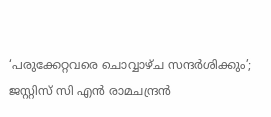‘പരുക്കേറ്റവരെ ചൊവ്വാഴ്ച സന്ദർശിക്കും’; ജസ്റ്റിസ് സി എൻ രാമചന്ദ്രൻ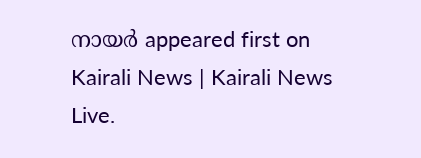നായർ appeared first on Kairali News | Kairali News Live.